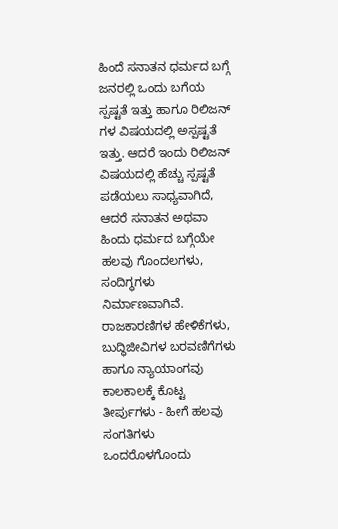ಹಿಂದೆ ಸನಾತನ ಧರ್ಮದ ಬಗ್ಗೆ ಜನರಲ್ಲಿ ಒಂದು ಬಗೆಯ ಸ್ಪಷ್ಟತೆ ಇತ್ತು ಹಾಗೂ ರಿಲಿಜನ್ ಗಳ ವಿಷಯದಲ್ಲಿ ಅಸ್ಪಷ್ಟತೆ ಇತ್ತು. ಆದರೆ ಇಂದು ರಿಲಿಜನ್ ವಿಷಯದಲ್ಲಿ ಹೆಚ್ಚು ಸ್ಪಷ್ಟತೆ ಪಡೆಯಲು ಸಾಧ್ಯವಾಗಿದೆ, ಆದರೆ ಸನಾತನ ಅಥವಾ ಹಿಂದು ಧರ್ಮದ ಬಗ್ಗೆಯೇ ಹಲವು ಗೊಂದಲಗಳು, ಸಂದಿಗ್ಧಗಳು ನಿರ್ಮಾಣವಾಗಿವೆ.
ರಾಜಕಾರಣಿಗಳ ಹೇಳಿಕೆಗಳು, ಬುದ್ಧಿಜೀವಿಗಳ ಬರವಣಿಗೆಗಳು ಹಾಗೂ ನ್ಯಾಯಾಂಗವು ಕಾಲಕಾಲಕ್ಕೆ ಕೊಟ್ಟ ತೀರ್ಪುಗಳು - ಹೀಗೆ ಹಲವು ಸಂಗತಿಗಳು ಒಂದರೊಳಗೊಂದು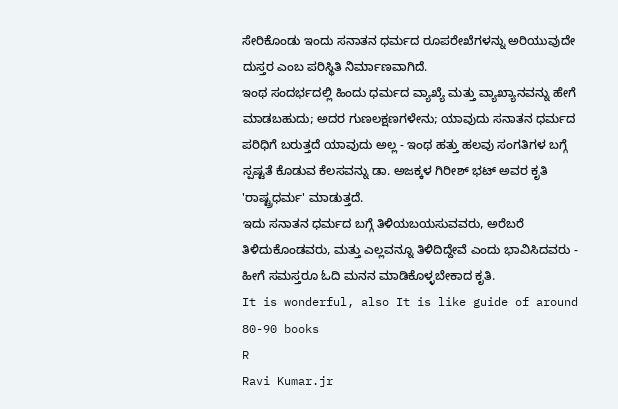ಸೇರಿಕೊಂಡು ಇಂದು ಸನಾತನ ಧರ್ಮದ ರೂಪರೇಖೆಗಳನ್ನು ಅರಿಯುವುದೇ ದುಸ್ತರ ಎಂಬ ಪರಿಸ್ಥಿತಿ ನಿರ್ಮಾಣವಾಗಿದೆ.
ಇಂಥ ಸಂದರ್ಭದಲ್ಲಿ ಹಿಂದು ಧರ್ಮದ ವ್ಯಾಖ್ಯೆ ಮತ್ತು ವ್ಯಾಖ್ಯಾನವನ್ನು ಹೇಗೆ ಮಾಡಬಹುದು; ಅದರ ಗುಣಲಕ್ಷಣಗಳೇನು; ಯಾವುದು ಸನಾತನ ಧರ್ಮದ ಪರಿಧಿಗೆ ಬರುತ್ತದೆ ಯಾವುದು ಅಲ್ಲ - ಇಂಥ ಹತ್ತು ಹಲವು ಸಂಗತಿಗಳ ಬಗ್ಗೆ ಸ್ಪಷ್ಟತೆ ಕೊಡುವ ಕೆಲಸವನ್ನು ಡಾ. ಅಜಕ್ಕಳ ಗಿರೀಶ್ ಭಟ್ ಅವರ ಕೃತಿ 'ರಾಷ್ಟ್ರಧರ್ಮ' ಮಾಡುತ್ತದೆ.
ಇದು ಸನಾತನ ಧರ್ಮದ ಬಗ್ಗೆ ತಿಳಿಯಬಯಸುವವರು, ಅರೆಬರೆ ತಿಳಿದುಕೊಂಡವರು, ಮತ್ತು ಎಲ್ಲವನ್ನೂ ತಿಳಿದಿದ್ದೇವೆ ಎಂದು ಭಾವಿಸಿದವರು - ಹೀಗೆ ಸಮಸ್ತರೂ ಓದಿ ಮನನ ಮಾಡಿಕೊಳ್ಳಬೇಕಾದ ಕೃತಿ.
It is wonderful, also It is like guide of around 80-90 books
R
Ravi Kumar.jr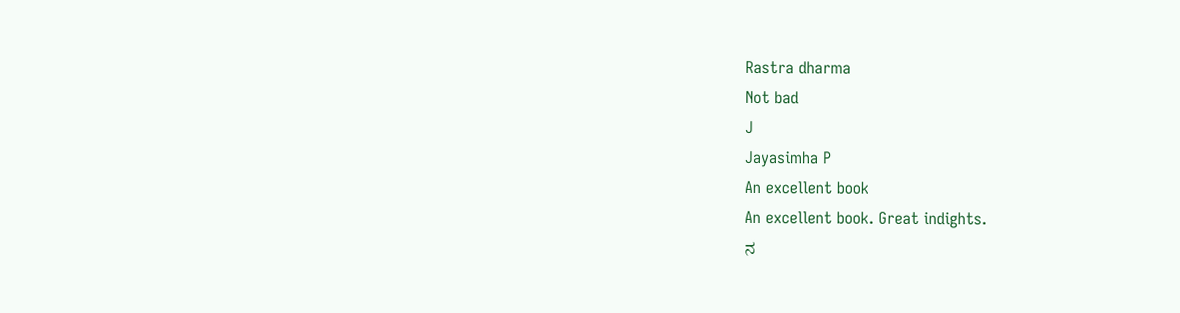Rastra dharma
Not bad
J
Jayasimha P
An excellent book
An excellent book. Great indights.
ನ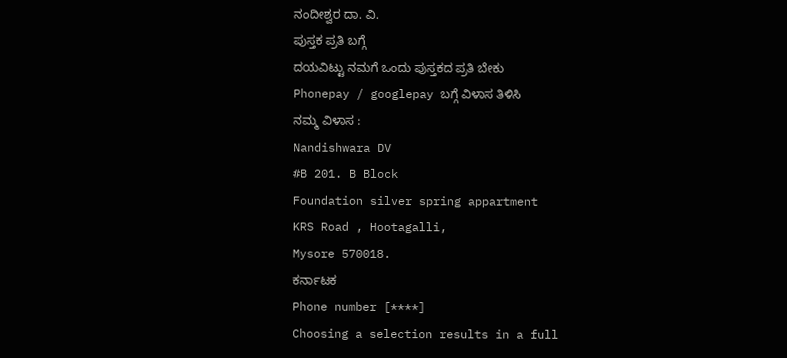ನಂದೀಶ್ವರ ದಾ. ವಿ.
ಪುಸ್ತಕ ಪ್ರತಿ ಬಗ್ಗೆ
ದಯವಿಟ್ಟು ನಮಗೆ ಒಂದು ಪುಸ್ತಕದ ಪ್ರತಿ ಬೇಕು
Phonepay / googlepay ಬಗ್ಗೆ ವಿಳಾಸ ತಿಳಿಸಿ
ನಮ್ಮ ವಿಳಾಸ :
Nandishwara DV
#B 201. B Block
Foundation silver spring appartment
KRS Road , Hootagalli,
Mysore 570018.
ಕರ್ನಾಟಕ
Phone number [****]
Choosing a selection results in a full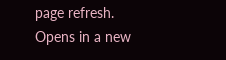page refresh.
Opens in a new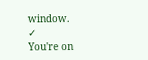window.
✓
You're on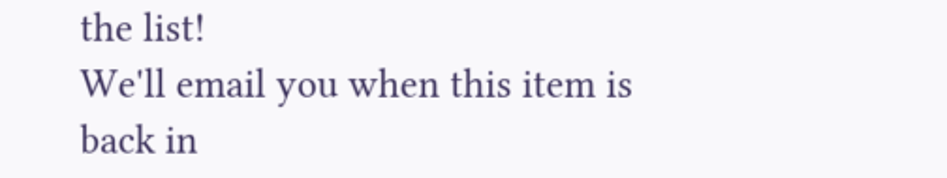the list!
We'll email you when this item is back in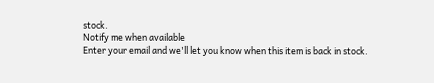stock.
Notify me when available
Enter your email and we'll let you know when this item is back in stock.